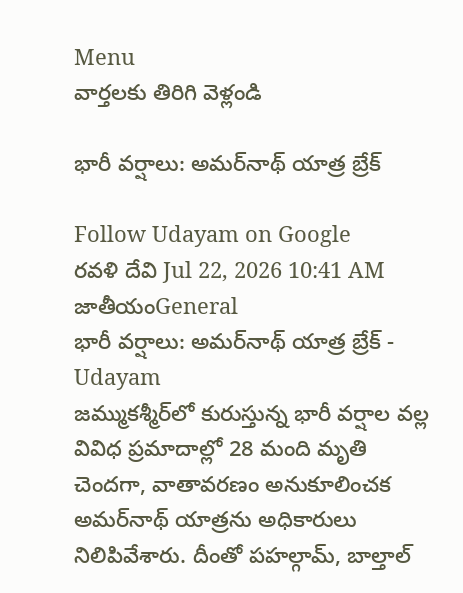Menu
వార్తలకు తిరిగి వెళ్లండి

భారీ వర్షాలు: అమర్‌నాథ్‌ యాత్ర బ్రేక్

Follow Udayam on Google
రవళి దేవి Jul 22, 2026 10:41 AM జాతీయంGeneral
భారీ వర్షాలు: అమర్‌నాథ్‌ యాత్ర బ్రేక్ - Udayam
జమ్ముకశ్మీర్‌లో కురుస్తున్న భారీ వర్షాల వల్ల వివిధ ప్రమాదాల్లో 28 మంది మృతి చెందగా, వాతావరణం అనుకూలించక అమర్‌నాథ్‌ యాత్రను అధికారులు నిలిపివేశారు. దీంతో పహల్గామ్‌, బాల్తాల్‌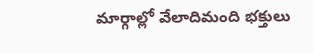మార్గాల్లో వేలాదిమంది భక్తులు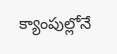క్యాంపుల్లోనే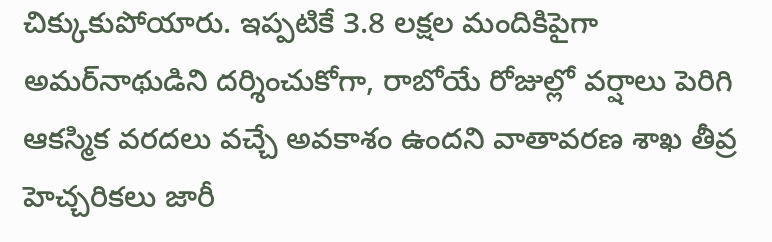చిక్కుకుపోయారు. ఇప్పటికే 3.8 లక్షల మందికిపైగా అమర్‌నాథుడిని దర్శించుకోగా, రాబోయే రోజుల్లో వర్షాలు పెరిగి ఆకస్మిక వరదలు వచ్చే అవకాశం ఉందని వాతావరణ శాఖ తీవ్ర హెచ్చరికలు జారీ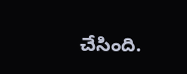చేసింది.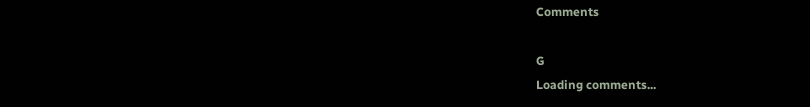Comments

G
Loading comments...